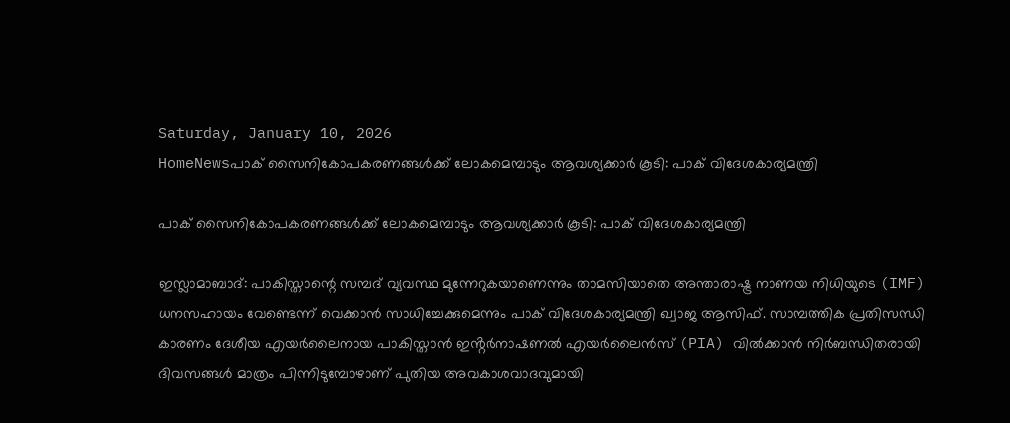Saturday, January 10, 2026
HomeNewsപാക് സൈനികോപകരണങ്ങൾക്ക് ലോകമെമ്പാടും ആവശ്യക്കാർ കൂടി: പാക് വിദേശകാര്യമന്ത്രി

പാക് സൈനികോപകരണങ്ങൾക്ക് ലോകമെമ്പാടും ആവശ്യക്കാർ കൂടി: പാക് വിദേശകാര്യമന്ത്രി

ഇസ്ലാമാബാദ്: പാകിസ്താന്റെ സമ്പദ് വ്യവസ്ഥ മുന്നേറുകയാണെന്നും താമസിയാതെ അന്താരാഷ്ട്ര നാണയ നിധിയുടെ (IMF) ധനസഹായം വേണ്ടെന്ന് വെക്കാൻ സാധിച്ചേക്കുമെന്നും പാക് വിദേശകാര്യമന്ത്രി ഖ്വാജ ആസിഫ്. സാമ്പത്തിക പ്രതിസന്ധി കാരണം ദേശീയ എയർലൈനായ പാകിസ്താൻ ഇൻ്റർനാഷണൽ എയർലൈൻസ് (PIA) വിൽക്കാൻ നിർബന്ധിതരായി ദിവസങ്ങൾ മാത്രം പിന്നിടുമ്പോഴാണ് പുതിയ അവകാശവാദവുമായി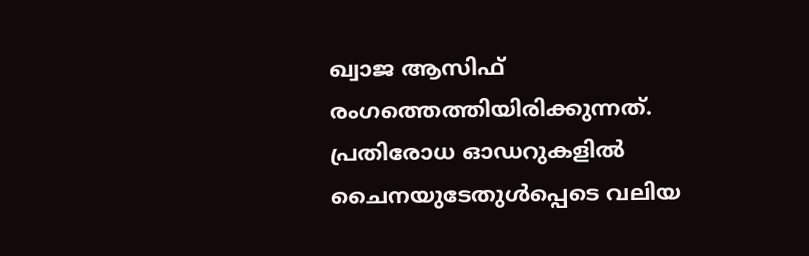ഖ്വാജ ആസിഫ് രംഗത്തെത്തിയിരിക്കുന്നത്. പ്രതിരോധ ഓഡറുകളിൽ ചൈനയുടേതുൾപ്പെടെ വലിയ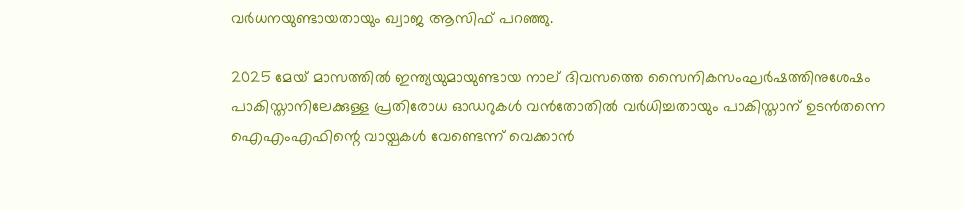വർധനയുണ്ടായതായും ഖ്വാജ ആസിഫ് പറ‍ഞ്ഞു.

2025 മേയ് മാസത്തിൽ ഇന്ത്യയുമായുണ്ടായ നാല് ദിവസത്തെ സൈനികസംഘർഷത്തിനുശേഷം പാകിസ്താനിലേക്കുള്ള പ്രതിരോധ ഓഡറുകൾ വൻതോതിൽ വർധിച്ചതായും പാകിസ്താന് ഉടൻതന്നെ ഐഎംഎഫിന്റെ വായ്പകൾ വേണ്ടെന്ന് വെക്കാൻ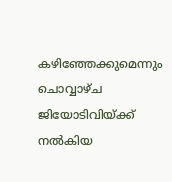കഴിഞ്ഞേക്കുമെന്നും ചൊവ്വാഴ്ച ജിയോടിവിയ്ക്ക് നൽകിയ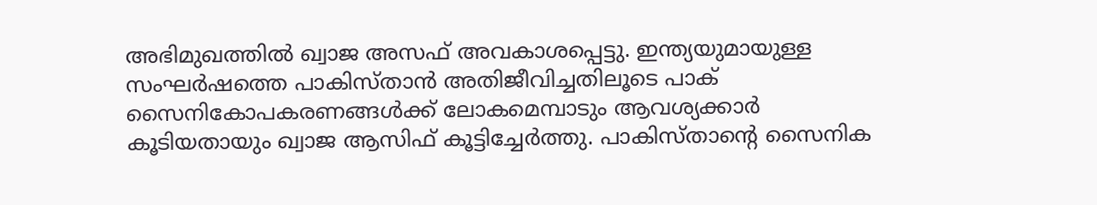അഭിമുഖത്തിൽ ഖ്വാജ അസഫ് അവകാശപ്പെട്ടു. ഇന്ത്യയുമായുള്ള സംഘർഷത്തെ പാകിസ്താൻ അതിജീവിച്ചതിലൂടെ പാക് സൈനികോപകരണങ്ങൾക്ക് ലോകമെമ്പാടും ആവശ്യക്കാർ കൂടിയതായും ഖ്വാജ ആസിഫ് കൂട്ടിച്ചേർത്തു. പാകിസ്താൻ്റെ സൈനിക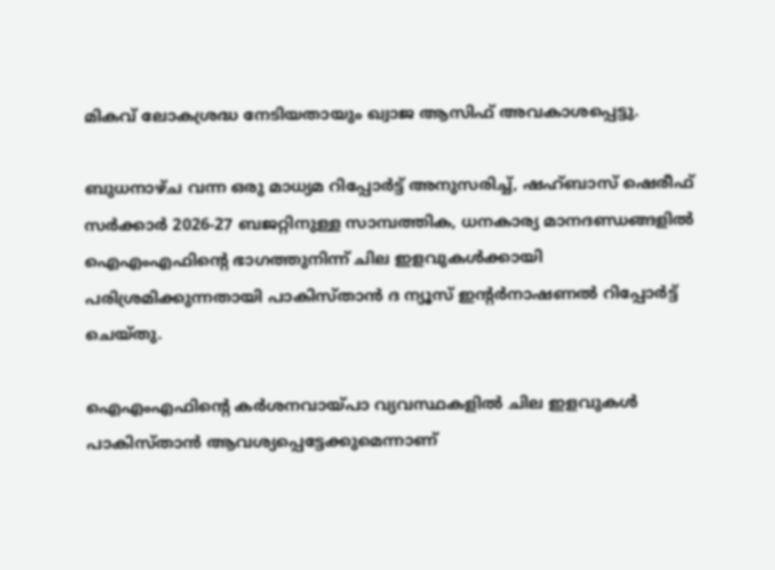മികവ് ലോകശ്രദ്ധ നേടിയതായും ഖ്വാജ ആസിഫ് അവകാശപ്പെട്ടു.

ബുധനാഴ്ച വന്ന ഒരു മാധ്യമ റിപ്പോർട്ട് അനുസരിച്ച്, ഷഹ്ബാസ് ഷെരീഫ് സർക്കാർ 2026-27 ബജറ്റിനുള്ള സാമ്പത്തിക, ധനകാര്യ മാനദണ്ഡങ്ങളിൽ ഐഎംഎഫിന്റെ ഭാഗത്തുനിന്ന് ചില ഇളവുകൾക്കായി പരിശ്രമിക്കുന്നതായി പാകിസ്താൻ ദ ന്യൂസ് ഇൻ്റർനാഷണൽ റിപ്പോർട്ട് ചെയ്തു.

ഐഎംഎഫിൻ്റെ കർശനവായ്പാ വ്യവസ്ഥകളിൽ ചില ഇളവുകൾ പാകിസ്താൻ ആവശ്യപ്പെട്ടേക്കുമെന്നാണ്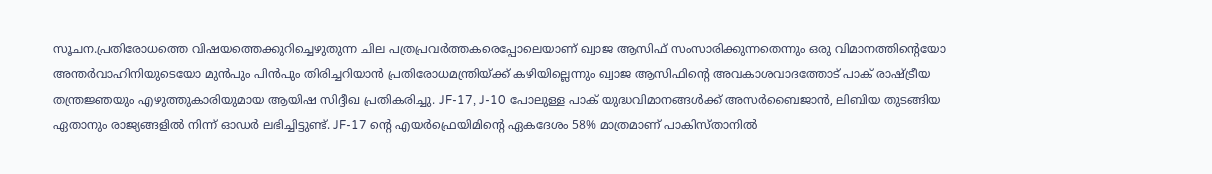സൂചന.പ്രതിരോധത്തെ വിഷയത്തെക്കുറിച്ചെഴുതുന്ന ചില പത്രപ്രവർത്തകരെപ്പോലെയാണ് ഖ്വാജ ആസിഫ് സംസാരിക്കുന്നതെന്നും ഒരു വിമാനത്തിൻ്റെയോ അന്തർവാഹിനിയുടെയോ മുൻപും പിൻപും തിരിച്ചറിയാൻ പ്രതിരോധമന്ത്രിയ്ക്ക് കഴിയില്ലെന്നും ഖ്വാജ ആസിഫിൻ്റെ അവകാശവാദത്തോട് പാക് രാഷ്ട്രീയ തന്ത്രജ്ഞയും എഴുത്തുകാരിയുമായ ആയിഷ സിദ്ദീഖ പ്രതികരിച്ചു. JF-17, J-10 പോലുള്ള പാക് യുദ്ധവിമാനങ്ങൾക്ക് അസർബൈജാൻ, ലിബിയ തുടങ്ങിയ ഏതാനും രാജ്യങ്ങളിൽ നിന്ന് ഓഡർ ലഭിച്ചിട്ടുണ്ട്. JF-17 ൻ്റെ എയർഫ്രെയിമിൻ്റെ ഏകദേശം 58% മാത്രമാണ് പാകിസ്താനിൽ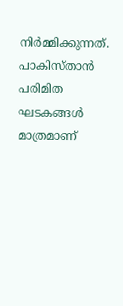നിർമ്മിക്കുന്നത്. പാകിസ്താൻ പരിമിത ഘടകങ്ങൾ മാത്രമാണ്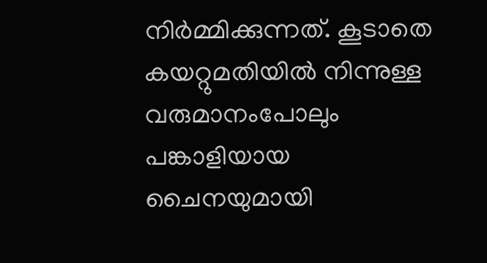നിർമ്മിക്കുന്നത്. കൂടാതെ കയറ്റുമതിയിൽ നിന്നുള്ള വരുമാനംപോലും പങ്കാളിയായ ചൈനയുമായി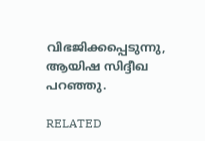വിഭജിക്കപ്പെടുന്നു, ആയിഷ സിദ്ദീഖ പറഞ്ഞു.

RELATED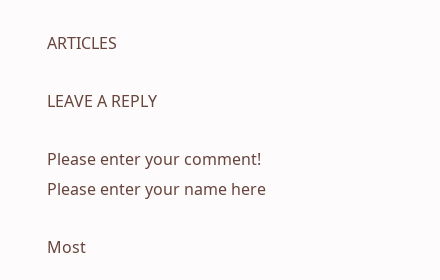ARTICLES

LEAVE A REPLY

Please enter your comment!
Please enter your name here

Most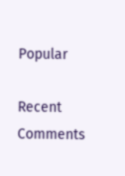Popular

Recent Comments